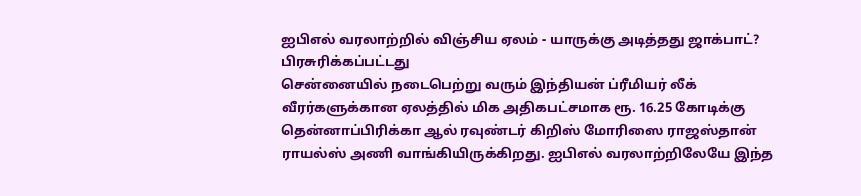ஐபிஎல் வரலாற்றில் விஞ்சிய ஏலம் - யாருக்கு அடித்தது ஜாக்பாட்?
பிரசுரிக்கப்பட்டது
சென்னையில் நடைபெற்று வரும் இந்தியன் ப்ரீமியர் லீக் வீரர்களுக்கான ஏலத்தில் மிக அதிகபட்சமாக ரூ. 16.25 கோடிக்கு தென்னாப்பிரிக்கா ஆல் ரவுண்டர் கிறிஸ் மோரிஸை ராஜஸ்தான் ராயல்ஸ் அணி வாங்கியிருக்கிறது. ஐபிஎல் வரலாற்றிலேயே இந்த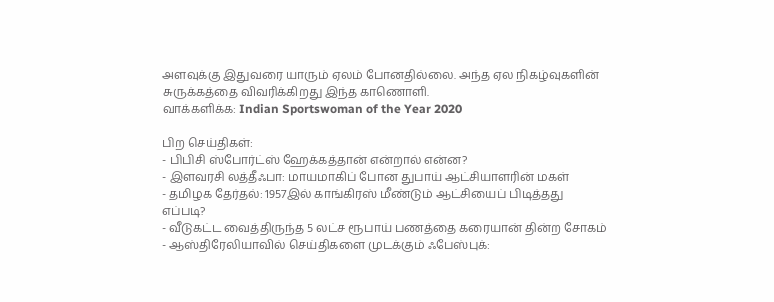அளவுக்கு இதுவரை யாரும் ஏலம் போனதில்லை. அந்த ஏல நிகழ்வுகளின் சுருக்கத்தை விவரிக்கிறது இந்த காணொளி.
வாக்களிக்க: Indian Sportswoman of the Year 2020

பிற செய்திகள்:
- பிபிசி ஸ்போர்ட்ஸ் ஹேக்கத்தான் என்றால் என்ன?
- இளவரசி லத்தீஃபா: மாயமாகிப் போன துபாய் ஆட்சியாளரின் மகள்
- தமிழக தேர்தல்: 1957இல் காங்கிரஸ் மீண்டும் ஆட்சியைப் பிடித்தது எப்படி?
- வீடுகட்ட வைத்திருந்த 5 லட்ச ரூபாய் பணத்தை கரையான் தின்ற சோகம்
- ஆஸ்திரேலியாவில் செய்திகளை முடக்கும் ஃபேஸ்புக்: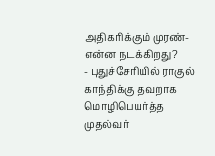அதிகரிக்கும் முரண்- என்ன நடக்கிறது?
- புதுச்சேரியில் ராகுல் காந்திக்கு தவறாக மொழிபெயர்த்த முதல்வர்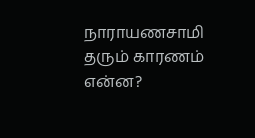நாராயணசாமி தரும் காரணம் என்ன?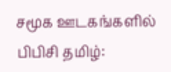சமூக ஊடகங்களில் பிபிசி தமிழ்: